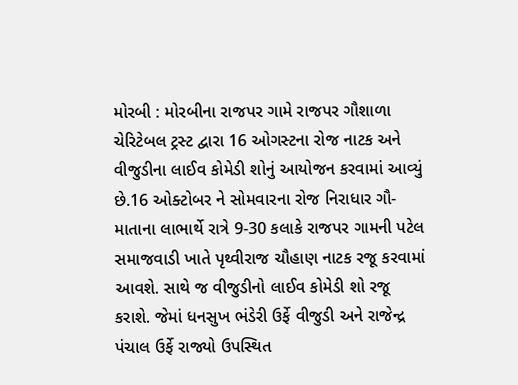મોરબી : મોરબીના રાજપર ગામે રાજપર ગૌશાળા ચેરિટેબલ ટ્રસ્ટ દ્વારા 16 ઓગસ્ટના રોજ નાટક અને વીજુડીના લાઈવ કોમેડી શોનું આયોજન કરવામાં આવ્યું છે.16 ઓક્ટોબર ને સોમવારના રોજ નિરાધાર ગૌ-માતાના લાભાર્થે રાત્રે 9-30 કલાકે રાજપર ગામની પટેલ સમાજવાડી ખાતે પૃથ્વીરાજ ચૌહાણ નાટક રજૂ કરવામાં આવશે. સાથે જ વીજુડીનો લાઈવ કોમેડી શો રજૂ કરાશે. જેમાં ધનસુખ ભંડેરી ઉર્ફે વીજુડી અને રાજેન્દ્ર પંચાલ ઉર્ફે રાજ્યો ઉપસ્થિત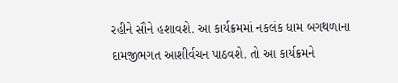રહીને સૌને હશાવશે. આ કાર્યક્રમમાં નકલંક ધામ બગથળાના દામજીભગત આશીર્વચન પાઠવશે. તો આ કાર્યક્રમને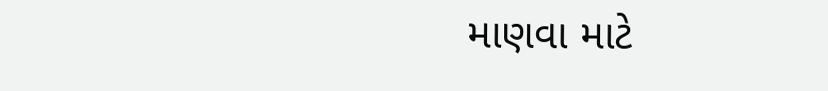માણવા માટે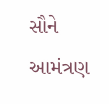સૌને આમંત્રણ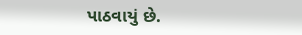પાઠવાયું છે.